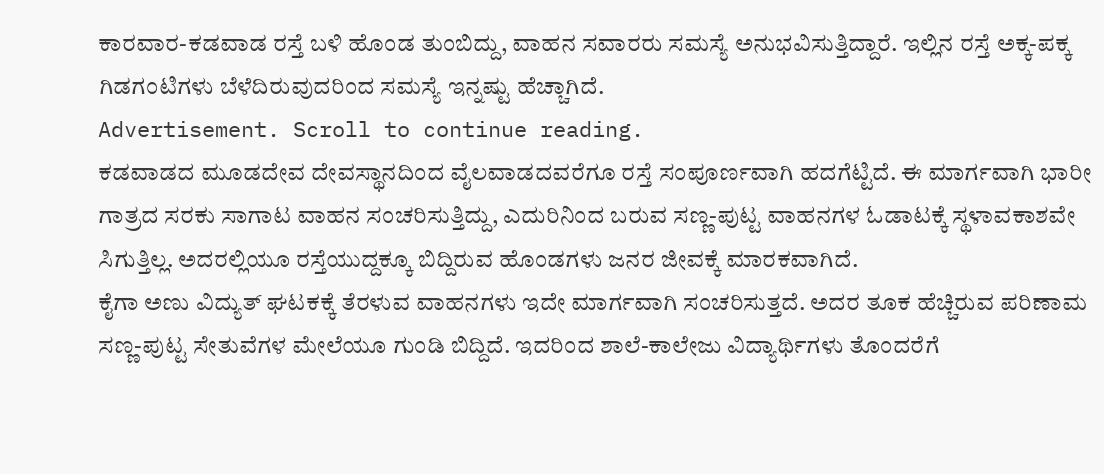ಕಾರವಾರ-ಕಡವಾಡ ರಸ್ತೆ ಬಳಿ ಹೊಂಡ ತುಂಬಿದ್ದು, ವಾಹನ ಸವಾರರು ಸಮಸ್ಯೆ ಅನುಭವಿಸುತ್ತಿದ್ದಾರೆ. ಇಲ್ಲಿನ ರಸ್ತೆ ಅಕ್ಕ-ಪಕ್ಕ ಗಿಡಗಂಟಿಗಳು ಬೆಳೆದಿರುವುದರಿಂದ ಸಮಸ್ಯೆ ಇನ್ನಷ್ಟು ಹೆಚ್ಚಾಗಿದೆ.
Advertisement. Scroll to continue reading.
ಕಡವಾಡದ ಮೂಡದೇವ ದೇವಸ್ಥಾನದಿಂದ ವೈಲವಾಡದವರೆಗೂ ರಸ್ತೆ ಸಂಪೂರ್ಣವಾಗಿ ಹದಗೆಟ್ಟಿದೆ. ಈ ಮಾರ್ಗವಾಗಿ ಭಾರೀ ಗಾತ್ರದ ಸರಕು ಸಾಗಾಟ ವಾಹನ ಸಂಚರಿಸುತ್ತಿದ್ದು, ಎದುರಿನಿಂದ ಬರುವ ಸಣ್ಣ-ಪುಟ್ಟ ವಾಹನಗಳ ಓಡಾಟಕ್ಕೆ ಸ್ಥಳಾವಕಾಶವೇ ಸಿಗುತ್ತಿಲ್ಲ. ಅದರಲ್ಲಿಯೂ ರಸ್ತೆಯುದ್ದಕ್ಕೂ ಬಿದ್ದಿರುವ ಹೊಂಡಗಳು ಜನರ ಜೀವಕ್ಕೆ ಮಾರಕವಾಗಿದೆ.
ಕೈಗಾ ಅಣು ವಿದ್ಯುತ್ ಘಟಕಕ್ಕೆ ತೆರಳುವ ವಾಹನಗಳು ಇದೇ ಮಾರ್ಗವಾಗಿ ಸಂಚರಿಸುತ್ತದೆ. ಅದರ ತೂಕ ಹೆಚ್ಚಿರುವ ಪರಿಣಾಮ ಸಣ್ಣ-ಪುಟ್ಟ ಸೇತುವೆಗಳ ಮೇಲೆಯೂ ಗುಂಡಿ ಬಿದ್ದಿದೆ. ಇದರಿಂದ ಶಾಲೆ-ಕಾಲೇಜು ವಿದ್ಯಾರ್ಥಿಗಳು ತೊಂದರೆಗೆ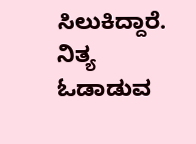ಸಿಲುಕಿದ್ದಾರೆ. ನಿತ್ಯ ಓಡಾಡುವ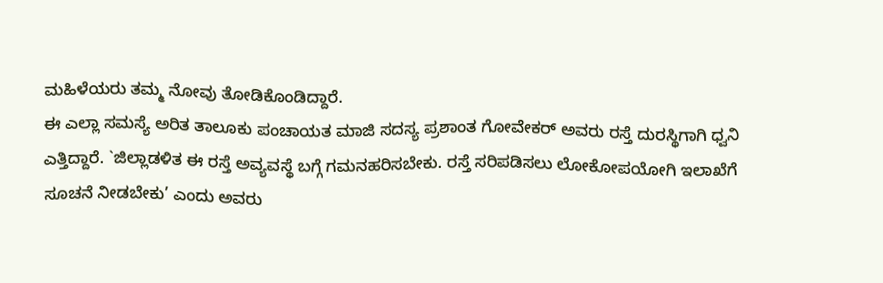ಮಹಿಳೆಯರು ತಮ್ಮ ನೋವು ತೋಡಿಕೊಂಡಿದ್ದಾರೆ.
ಈ ಎಲ್ಲಾ ಸಮಸ್ಯೆ ಅರಿತ ತಾಲೂಕು ಪಂಚಾಯತ ಮಾಜಿ ಸದಸ್ಯ ಪ್ರಶಾಂತ ಗೋವೇಕರ್ ಅವರು ರಸ್ತೆ ದುರಸ್ಥಿಗಾಗಿ ಧ್ವನಿ ಎತ್ತಿದ್ದಾರೆ. `ಜಿಲ್ಲಾಡಳಿತ ಈ ರಸ್ತೆ ಅವ್ಯವಸ್ಥೆ ಬಗ್ಗೆ ಗಮನಹರಿಸಬೇಕು. ರಸ್ತೆ ಸರಿಪಡಿಸಲು ಲೋಕೋಪಯೋಗಿ ಇಲಾಖೆಗೆ ಸೂಚನೆ ನೀಡಬೇಕು’ ಎಂದು ಅವರು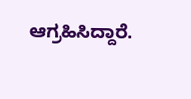ಆಗ್ರಹಿಸಿದ್ದಾರೆ.